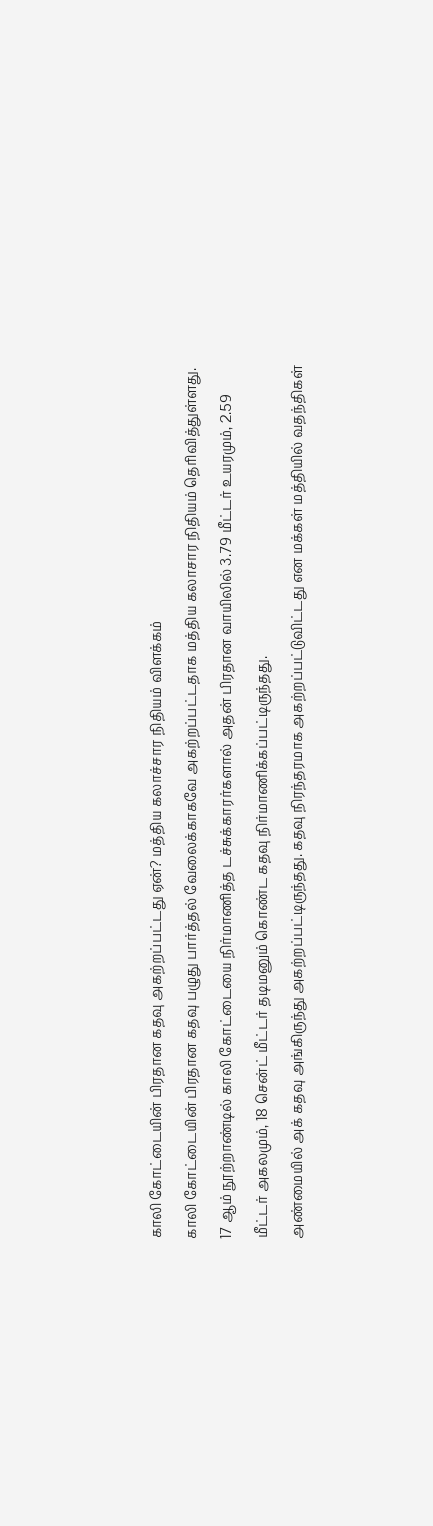காலி கோட்டையின் பிரதான கதவு அகற்றப்பட்டது ஏன்? மத்திய கலாச்சார நிதியம் விளக்கம்
காலி கோட்டையின் பிரதான கதவு பழுது பார்த்தல் வேலைக்காகவே அகற்றப்பட்டதாக மத்திய கலாசார நிதியம் தெரிவித்துள்ளது.
17 ஆம் நூற்றாண்டில் காலி கோட்டையை நிர்மாணித்த டச்சுக்காரர்களால் அதன் பிரதான வாயிலில் 3.79 மீட்டர் உயரமும், 2.59 மீட்டர் அகலமும், 18 சென்ட் மீட்டர் தடிமனும் கொண்ட கதவு நிர்மாணிக்கப்பட்டிருந்தது.
அண்மையில் அக் கதவு அங்கிருந்து அகற்றப்பட்டிருந்தது. கதவு நிரந்தரமாக அகற்றப்பட்டுவிட்டது என மக்கள் மத்தியில் வதந்திகள்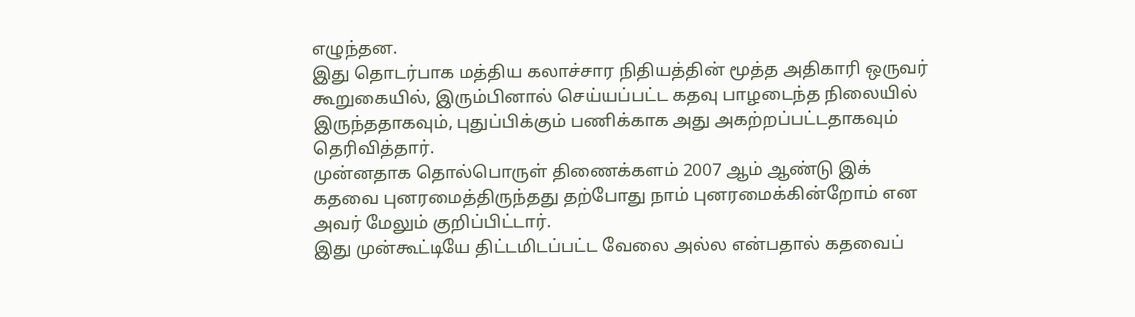எழுந்தன.
இது தொடர்பாக மத்திய கலாச்சார நிதியத்தின் மூத்த அதிகாரி ஒருவர் கூறுகையில், இரும்பினால் செய்யப்பட்ட கதவு பாழடைந்த நிலையில் இருந்ததாகவும், புதுப்பிக்கும் பணிக்காக அது அகற்றப்பட்டதாகவும் தெரிவித்தார்.
முன்னதாக தொல்பொருள் திணைக்களம் 2007 ஆம் ஆண்டு இக் கதவை புனரமைத்திருந்தது தற்போது நாம் புனரமைக்கின்றோம் என அவர் மேலும் குறிப்பிட்டார்.
இது முன்கூட்டியே திட்டமிடப்பட்ட வேலை அல்ல என்பதால் கதவைப்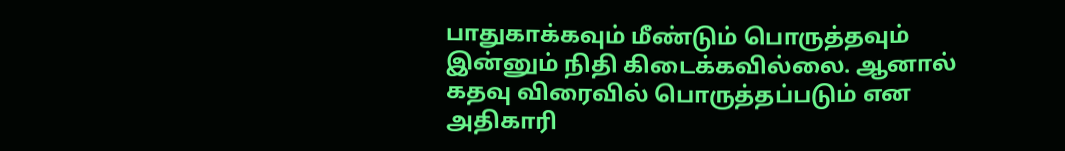பாதுகாக்கவும் மீண்டும் பொருத்தவும் இன்னும் நிதி கிடைக்கவில்லை. ஆனால் கதவு விரைவில் பொருத்தப்படும் என அதிகாரி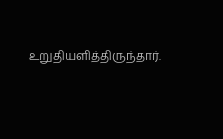உறுதியளித்திருந்தார்.